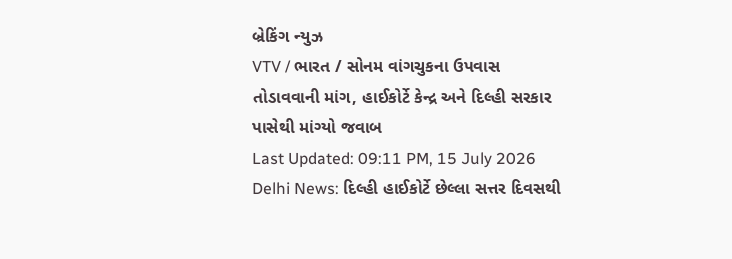બ્રેકિંગ ન્યુઝ
VTV / ભારત / સોનમ વાંગચુકના ઉપવાસ તોડાવવાની માંગ, હાઈકોર્ટે કેન્દ્ર અને દિલ્હી સરકાર પાસેથી માંગ્યો જવાબ
Last Updated: 09:11 PM, 15 July 2026
Delhi News: દિલ્હી હાઈકોર્ટે છેલ્લા સત્તર દિવસથી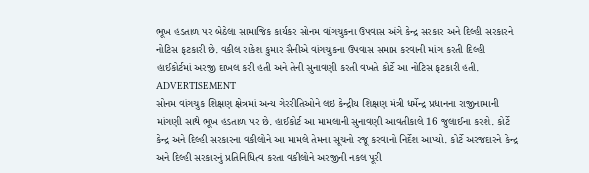ભૂખ હડતાળ પર બેઠેલા સામાજિક કાર્યકર સોનમ વાંગચુકના ઉપવાસ અંગે કેન્દ્ર સરકાર અને દિલ્હી સરકારને નોટિસ ફટકારી છે. વકીલ રાકેશ કુમાર સૈનીએ વાંગચુકના ઉપવાસ સમાપ્ત કરવાની માંગ કરતી દિલ્હી હાઈકોર્ટમાં અરજી દાખલ કરી હતી અને તેની સુનાવણી કરતી વખતે કોર્ટે આ નોટિસ ફટકારી હતી.
ADVERTISEMENT
સોનમ વાંગચુક શિક્ષણ ક્ષેત્રમાં અન્ય ગેરરીતિઓને લઇ કેન્દ્રીય શિક્ષણ મંત્રી ધર્મેન્દ્ર પ્રધાનના રાજીનામાની માંગણી સાથે ભૂખ હડતાળ પર છે. હાઈકોર્ટ આ મામલાની સુનાવણી આવતીકાલે 16 જુલાઈના કરશે. કોર્ટે કેન્દ્ર અને દિલ્હી સરકારના વકીલોને આ મામલે તેમના સૂચનો રજૂ કરવાનો નિર્દેશ આપ્યો. કોર્ટે અરજદારને કેન્દ્ર અને દિલ્હી સરકારનું પ્રતિનિધિત્વ કરતા વકીલોને અરજીની નકલ પૂરી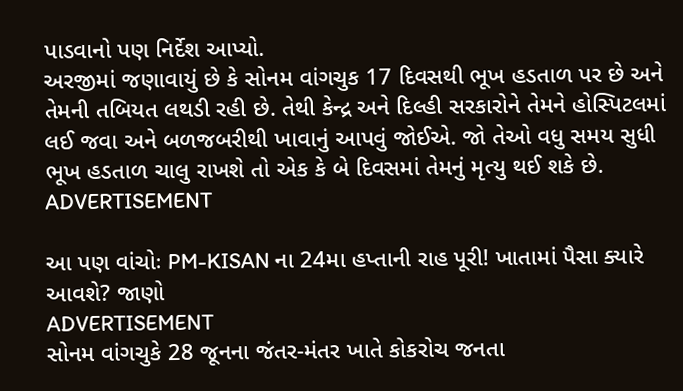પાડવાનો પણ નિર્દેશ આપ્યો.
અરજીમાં જણાવાયું છે કે સોનમ વાંગચુક 17 દિવસથી ભૂખ હડતાળ પર છે અને તેમની તબિયત લથડી રહી છે. તેથી કેન્દ્ર અને દિલ્હી સરકારોને તેમને હોસ્પિટલમાં લઈ જવા અને બળજબરીથી ખાવાનું આપવું જોઈએ. જો તેઓ વધુ સમય સુધી ભૂખ હડતાળ ચાલુ રાખશે તો એક કે બે દિવસમાં તેમનું મૃત્યુ થઈ શકે છે.
ADVERTISEMENT

આ પણ વાંચોઃ PM-KISAN ના 24મા હપ્તાની રાહ પૂરી! ખાતામાં પૈસા ક્યારે આવશે? જાણો
ADVERTISEMENT
સોનમ વાંગચુકે 28 જૂનના જંતર-મંતર ખાતે કોકરોચ જનતા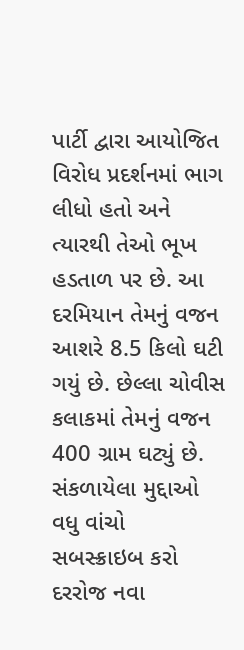પાર્ટી દ્વારા આયોજિત વિરોધ પ્રદર્શનમાં ભાગ લીધો હતો અને ત્યારથી તેઓ ભૂખ હડતાળ પર છે. આ દરમિયાન તેમનું વજન આશરે 8.5 કિલો ઘટી ગયું છે. છેલ્લા ચોવીસ કલાકમાં તેમનું વજન 400 ગ્રામ ઘટ્યું છે.
સંકળાયેલા મુદ્દાઓ
વધુ વાંચો
સબસ્ક્રાઇબ કરો
દરરોજ નવા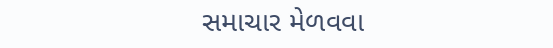સમાચાર મેળવવા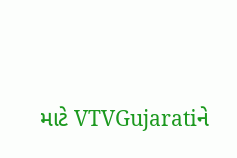માટે VTVGujaratiને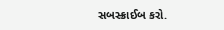સબસ્ક્રાઈબ કરો.